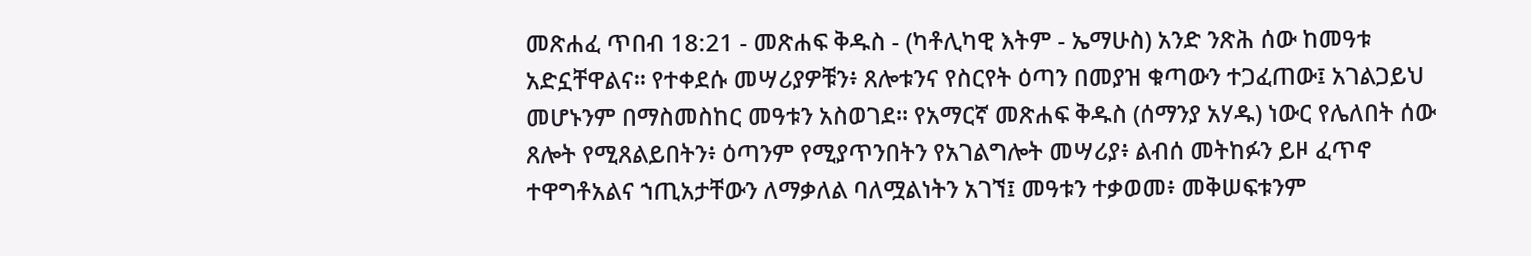መጽሐፈ ጥበብ 18:21 - መጽሐፍ ቅዱስ - (ካቶሊካዊ እትም - ኤማሁስ) አንድ ንጽሕ ሰው ከመዓቱ አድኗቸዋልና። የተቀደሱ መሣሪያዎቹን፥ ጸሎቱንና የስርየት ዕጣን በመያዝ ቁጣውን ተጋፈጠው፤ አገልጋይህ መሆኑንም በማስመስከር መዓቱን አስወገደ። የአማርኛ መጽሐፍ ቅዱስ (ሰማንያ አሃዱ) ነውር የሌለበት ሰው ጸሎት የሚጸልይበትን፥ ዕጣንም የሚያጥንበትን የአገልግሎት መሣሪያ፥ ልብሰ መትከፉን ይዞ ፈጥኖ ተዋግቶአልና ኀጢአታቸውን ለማቃለል ባለሟልነትን አገኘ፤ መዓቱን ተቃወመ፥ መቅሠፍቱንም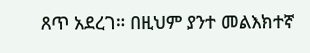ጸጥ አደረገ። በዚህም ያንተ መልእክተኛ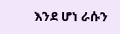እንደ ሆነ ራሱን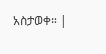አስታወቀ። |